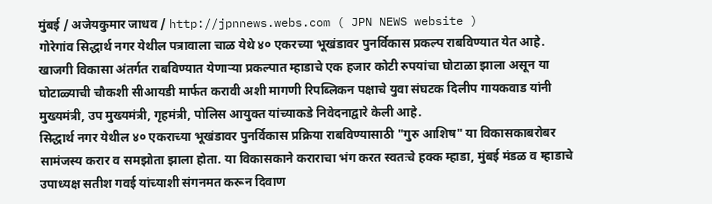मुंबई / अजेयकुमार जाधव / http://jpnnews.webs.com ( JPN NEWS website )
गोरेगांव सिद्धार्थ नगर येथील पत्रावाला चाळ येथे ४० एकरच्या भूखंडावर पुनर्विकास प्रकल्प राबविण्यात येत आहे. खाजगी विकासा अंतर्गत राबविण्यात येणाऱ्या प्रकल्पात म्हाडाचे एक हजार कोटी रुपयांचा घोटाळा झाला असून या घोटाळ्याची चौकशी सीआयडी मार्फत करावी अशी मागणी रिपब्लिकन पक्षाचे युवा संघटक दिलीप गायकवाड यांनी मुख्यमंत्री, उप मुख्यमंत्री, गृहमंत्री, पोलिस आयुक्त यांच्याकडे निवेदनाद्वारे केली आहे.
सिद्धार्थ नगर येथील ४० एकराच्या भूखंडावर पुनर्विकास प्रक्रिया राबविण्यासाठी "गुरु आशिष" या विकासकाबरोबर सामंजस्य करार व समझोता झाला होता. या विकासकाने कराराचा भंग करत स्वतःचे हक्क म्हाडा, मुंबई मंडळ व म्हाडाचे उपाध्यक्ष सतीश गवई यांच्याशी संगनमत करून दिवाण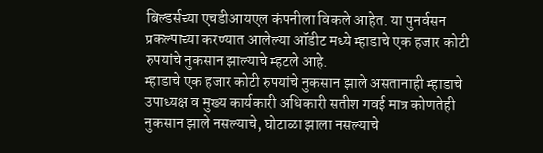बिल्डर्सच्या एचडीआयएल कंपनीला विकले आहेत. या पुनर्वसन प्रकल्पाच्या करण्यात आलेल्या ऑडीट मध्ये म्हाडाचे एक हजार कोटी रुपयांचे नुकसान झाल्याचे म्हटले आहे.
म्हाडाचे एक हजार कोटी रुपयांचे नुकसान झाले असतानाही म्हाडाचे उपाध्यक्ष व मुख्य कार्यकारी अधिकारी सतीश गवई मात्र कोणतेही नुकसान झाले नसल्याचे, घोटाळा झाला नसल्याचे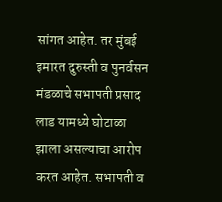सांगत आहेत. तर मुंबई इमारत दुरुस्ती व पुनर्वसन मंडळाचे सभापती प्रसाद लाड यामध्ये घोटाळा झाला असल्याचा आरोप करत आहेत. सभापती व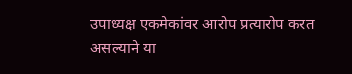उपाध्यक्ष एकमेकांवर आरोप प्रत्यारोप करत असल्याने या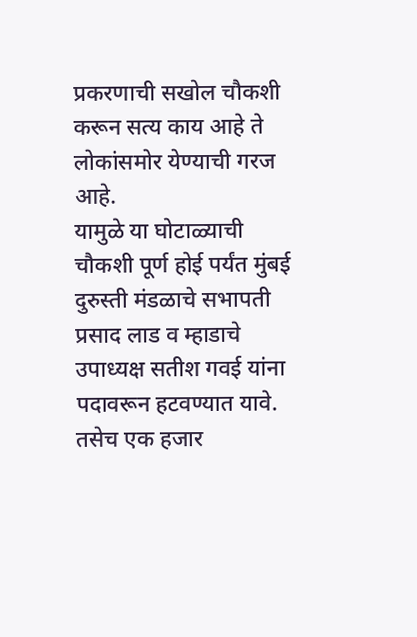प्रकरणाची सखोल चौकशी करून सत्य काय आहे ते लोकांसमोर येण्याची गरज आहे.
यामुळे या घोटाळ्याची चौकशी पूर्ण होई पर्यंत मुंबई दुरुस्ती मंडळाचे सभापती प्रसाद लाड व म्हाडाचे उपाध्यक्ष सतीश गवई यांना पदावरून हटवण्यात यावे. तसेच एक हजार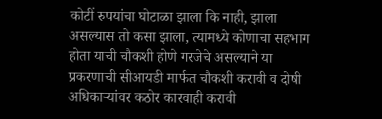कोटीं रुपयांचा घोटाळा झाला कि नाही, झाला असल्यास तो कसा झाला, त्यामध्ये कोणाचा सहभाग होता याची चौकशी होणे गरजेचे असल्याने या प्रकरणाची सीआयडी मार्फत चौकशी करावी व दोषी अधिकाऱ्यांवर कठोर कारवाही करावी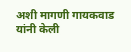अशी मागणी गायकवाड यांनी केली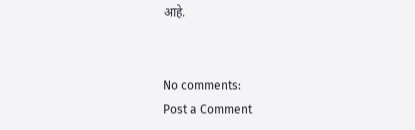आहे.


No comments:
Post a Comment